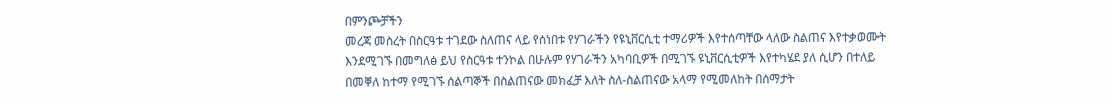በምንጮቻችን
መረጃ መስረት በስርዓቱ ተገደው ስለጠና ላይ የሰነበቱ የሃገራችን የዩኒቨርሲቲ ተማሪዎች እየተሰጣቸው ላለው ስልጠና እየተቃወሙት
እንደሚገኙ በመግለፅ ይህ የስርዓቱ ተንኮል በሁሉም የሃገራችን አካባቢዎች በሚገኙ ዩኒቨርሲቲዎች እየተካሄደ ያለ ሲሆን በተለይ
በመቐለ ከተማ የሚገኙ ሰልጣኞች በስልጠናው መክፈቻ እለት ስለ-ስልጠናው አላማ የሚመለከት በሰማታት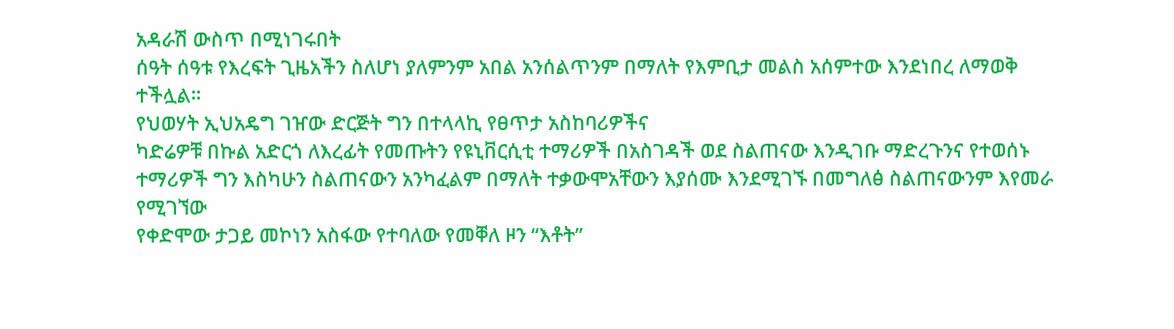አዳራሽ ውስጥ በሚነገሩበት
ሰዓት ሰዓቱ የእረፍት ጊዜአችን ስለሆነ ያለምንም አበል አንሰልጥንም በማለት የእምቢታ መልስ አሰምተው እንደነበረ ለማወቅ
ተችሏል።
የህወሃት ኢህአዴግ ገዠው ድርጅት ግን በተላላኪ የፀጥታ አስከባሪዎችና
ካድሬዎቹ በኩል አድርጎ ለእረፊት የመጡትን የዩኒቨርሲቲ ተማሪዎች በአስገዳች ወደ ስልጠናው እንዲገቡ ማድረጉንና የተወሰኑ
ተማሪዎች ግን እስካሁን ስልጠናውን አንካፈልም በማለት ተቃውሞአቸውን እያሰሙ እንደሚገኙ በመግለፅ ስልጠናውንም እየመራ የሚገኘው
የቀድሞው ታጋይ መኮነን አስፋው የተባለው የመቐለ ዞን “እቶት”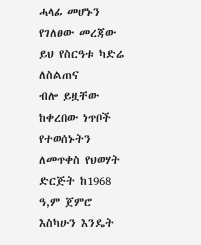ሓላፊ መሆኑን የገለፀው መረጃው ይህ የስርዓቱ ካድሬ ለስልጠና
ብሎ ይዟቸው ከቀረበው ነጥቦች የተወሰኑትን ለመጥቀስ የህወሃት ድርጅት ከ1968 ዓ,ም ጀምሮ እስካሁን እንዴት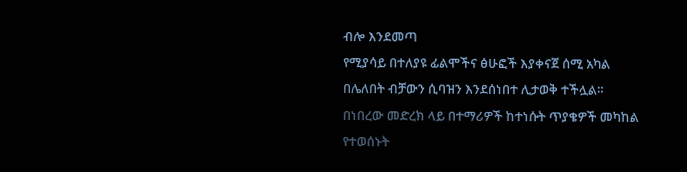ብሎ እንደመጣ
የሚያሳይ በተለያዩ ፊልሞችና ፅሁፎች እያቀናጀ ሰሚ አካል
በሌለበት ብቻውን ሲባዝን እንደሰነበተ ሊታወቅ ተችሏል።
በነበረው መድረክ ላይ በተማሪዎች ከተነሱት ጥያቄዎች መካከል
የተወሰኑት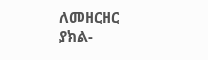ለመዘርዘር ያክል-